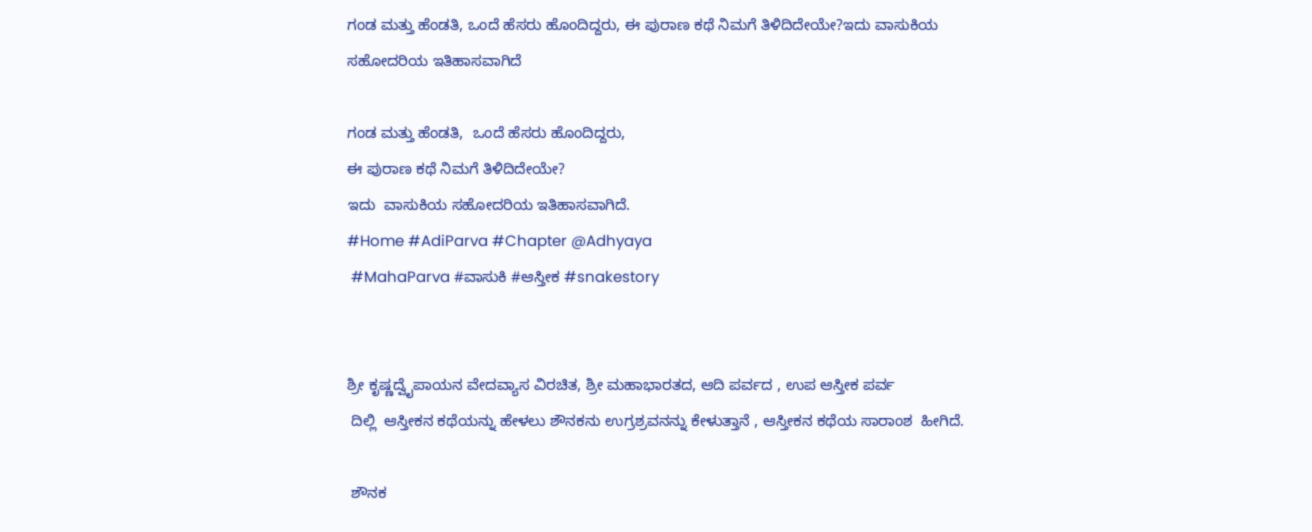ಗಂಡ ಮತ್ತು ಹೆಂಡತಿ, ಒಂದೆ ಹೆಸರು ಹೊಂದಿದ್ದರು, ಈ ಪುರಾಣ ಕಥೆ ನಿಮಗೆ ತಿಳಿದಿದೇಯೇ?ಇದು ವಾಸುಕಿಯ ಸಹೋದರಿಯ ಇತಿಹಾಸವಾಗಿದೆ

ಗಂಡ ಮತ್ತು ಹೆಂಡತಿ,  ಒಂದೆ ಹೆಸರು ಹೊಂದಿದ್ದರು,
ಈ ಪುರಾಣ ಕಥೆ ನಿಮಗೆ ತಿಳಿದಿದೇಯೇ?
ಇದು  ವಾಸುಕಿಯ ಸಹೋದರಿಯ ಇತಿಹಾಸವಾಗಿದೆ.
#Home #AdiParva #Chapter @Adhyaya
 #MahaParva #ವಾಸುಕಿ #ಆಸ್ತೀಕ #snakestory


ಶ್ರೀ ಕೃಷ್ಣದ್ವೈಪಾಯನ ವೇದವ್ಯಾಸ ವಿರಚಿತ, ಶ್ರೀ ಮಹಾಭಾರತದ, ಆದಿ ಪರ್ವದ , ಉಪ ಆಸ್ತೀಕ ಪರ್ವ
 ದಿಲ್ಲಿ  ಆಸ್ತೀಕನ ಕಥೆಯನ್ನು ಹೇಳಲು ಶೌನಕನು ಉಗ್ರಶ್ರವನನ್ನು ಕೇಳುತ್ತಾನೆ , ಆಸ್ತೀಕನ ಕಥೆಯ ಸಾರಾಂಶ  ಹೀಗಿದೆ.

 ಶೌನಕ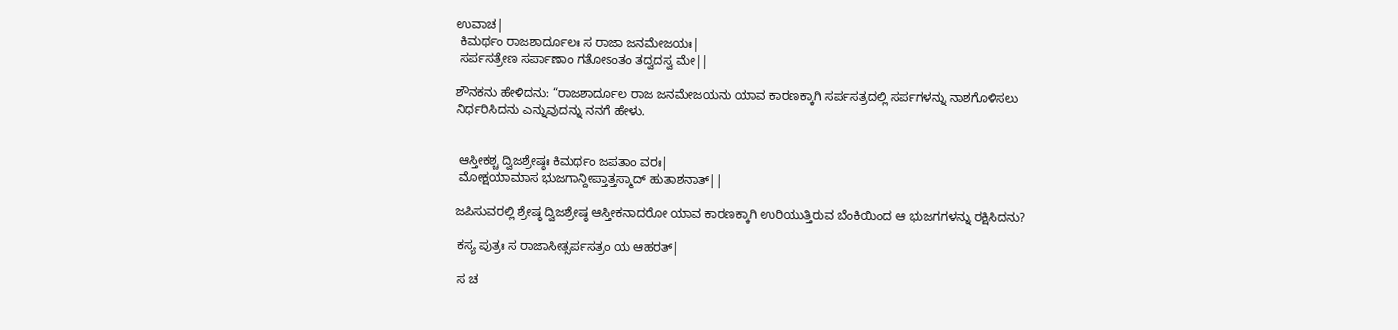ಉವಾಚ|
 ಕಿಮರ್ಥಂ ರಾಜಶಾರ್ದೂಲಃ ಸ ರಾಜಾ ಜನಮೇಜಯಃ|
 ಸರ್ಪಸತ್ರೇಣ ಸರ್ಪಾಣಾಂ ಗತೋಽಂತಂ ತದ್ವದಸ್ವ ಮೇ||

ಶೌನಕನು ಹೇಳಿದನು: “ರಾಜಶಾರ್ದೂಲ ರಾಜ ಜನಮೇಜಯನು ಯಾವ ಕಾರಣಕ್ಕಾಗಿ ಸರ್ಪಸತ್ರದಲ್ಲಿ ಸರ್ಪಗಳನ್ನು ನಾಶಗೊಳಿಸಲು ನಿರ್ಧರಿಸಿದನು ಎನ್ನುವುದನ್ನು ನನಗೆ ಹೇಳು.


 ಆಸ್ತೀಕಶ್ಚ ದ್ವಿಜಶ್ರೇಷ್ಠಃ ಕಿಮರ್ಥಂ ಜಪತಾಂ ವರಃ|
 ಮೋಕ್ಷಯಾಮಾಸ ಭುಜಗಾನ್ದೀಪ್ತಾತ್ತಸ್ಮಾದ್ ಹುತಾಶನಾತ್||

ಜಪಿಸುವರಲ್ಲಿ ಶ್ರೇಷ್ಠ ದ್ವಿಜಶ್ರೇಷ್ಠ ಆಸ್ತೀಕನಾದರೋ ಯಾವ ಕಾರಣಕ್ಕಾಗಿ ಉರಿಯುತ್ತಿರುವ ಬೆಂಕಿಯಿಂದ ಆ ಭುಜಗಗಳನ್ನು ರಕ್ಷಿಸಿದನು?

 ಕಸ್ಯ ಪುತ್ರಃ ಸ ರಾಜಾಸೀತ್ಸರ್ಪಸತ್ರಂ ಯ ಆಹರತ್|

 ಸ ಚ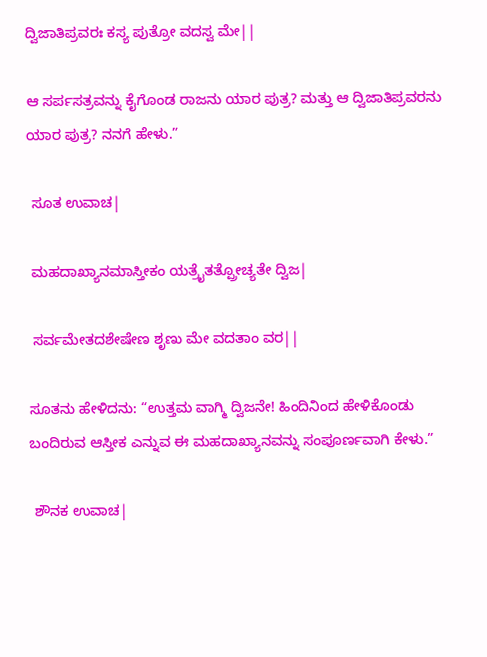ದ್ವಿಜಾತಿಪ್ರವರಃ ಕಸ್ಯ ಪುತ್ರೋ ವದಸ್ವ ಮೇ||

ಆ ಸರ್ಪಸತ್ರವನ್ನು ಕೈಗೊಂಡ ರಾಜನು ಯಾರ ಪುತ್ರ? ಮತ್ತು ಆ ದ್ವಿಜಾತಿಪ್ರವರನು ಯಾರ ಪುತ್ರ? ನನಗೆ ಹೇಳು.”

 ಸೂತ ಉವಾಚ|

 ಮಹದಾಖ್ಯಾನಮಾಸ್ತೀಕಂ ಯತ್ರೈತತ್ಪ್ರೋಚ್ಯತೇ ದ್ವಿಜ|

 ಸರ್ವಮೇತದಶೇಷೇಣ ಶೃಣು ಮೇ ವದತಾಂ ವರ||

ಸೂತನು ಹೇಳಿದನು: “ಉತ್ತಮ ವಾಗ್ಮಿ ದ್ವಿಜನೇ! ಹಿಂದಿನಿಂದ ಹೇಳಿಕೊಂಡು ಬಂದಿರುವ ಆಸ್ತೀಕ ಎನ್ನುವ ಈ ಮಹದಾಖ್ಯಾನವನ್ನು ಸಂಪೂರ್ಣವಾಗಿ ಕೇಳು.”

 ಶೌನಕ ಉವಾಚ|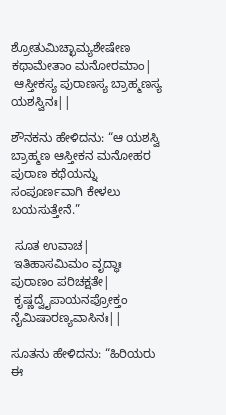ಶ್ರೋತುಮಿಚ್ಛಾಮ್ಯಶೇಷೇಣ ಕಥಾಮೇತಾಂ ಮನೋರಮಾಂ|
 ಆಸ್ತೀಕಸ್ಯ ಪುರಾಣಸ್ಯ ಬ್ರಾಹ್ಮಣಸ್ಯ ಯಶಸ್ವಿನಃ||

ಶೌನಕನು ಹೇಳಿದನು: “ಆ ಯಶಸ್ವಿ ಬ್ರಾಹ್ಮಣ ಆಸ್ತೀಕನ ಮನೋಹರ ಪುರಾಣ ಕಥೆಯನ್ನು ಸಂಪೂರ್ಣವಾಗಿ ಕೇಳಲು ಬಯಸುತ್ತೇನೆ.”

 ಸೂತ ಉವಾಚ|
 ಇತಿಹಾಸಮಿಮಂ ವೃದ್ಧಾಃ ಪುರಾಣಂ ಪರಿಚಕ್ಷತೇ|
 ಕೃಷ್ಣದ್ವೈಪಾಯನಪ್ರೋಕ್ತಂ ನೈಮಿಷಾರಣ್ಯವಾಸಿನಃ||

ಸೂತನು ಹೇಳಿದನು: “ಹಿರಿಯರು ಈ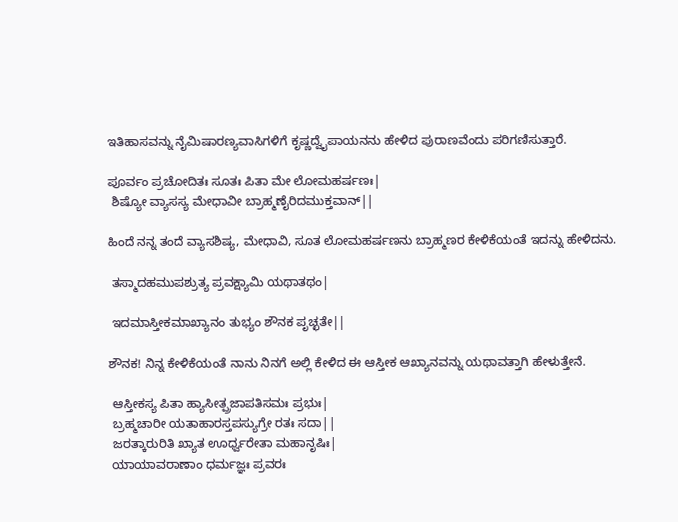ಇತಿಹಾಸವನ್ನು ನೈಮಿಷಾರಣ್ಯವಾಸಿಗಳಿಗೆ ಕೃಷ್ಣದ್ವೈಪಾಯನನು ಹೇಳಿದ ಪುರಾಣವೆಂದು ಪರಿಗಣಿಸುತ್ತಾರೆ.

ಪೂರ್ವಂ ಪ್ರಚೋದಿತಃ ಸೂತಃ ಪಿತಾ ಮೇ ಲೋಮಹರ್ಷಣಃ|
 ಶಿಷ್ಯೋ ವ್ಯಾಸಸ್ಯ ಮೇಧಾವೀ ಬ್ರಾಹ್ಮಣೈರಿದಮುಕ್ತವಾನ್||

ಹಿಂದೆ ನನ್ನ ತಂದೆ ವ್ಯಾಸಶಿಷ್ಯ, ಮೇಧಾವಿ, ಸೂತ ಲೋಮಹರ್ಷಣನು ಬ್ರಾಹ್ಮಣರ ಕೇಳಿಕೆಯಂತೆ ಇದನ್ನು ಹೇಳಿದನು.

 ತಸ್ಮಾದಹಮುಪಶ್ರುತ್ಯ ಪ್ರವಕ್ಷ್ಯಾಮಿ ಯಥಾತಥಂ|

 ಇದಮಾಸ್ತೀಕಮಾಖ್ಯಾನಂ ತುಭ್ಯಂ ಶೌನಕ ಪೃಚ್ಛತೇ||

ಶೌನಕ! ನಿನ್ನ ಕೇಳಿಕೆಯಂತೆ ನಾನು ನಿನಗೆ ಅಲ್ಲಿ ಕೇಳಿದ ಈ ಆಸ್ತೀಕ ಆಖ್ಯಾನವನ್ನು ಯಥಾವತ್ತಾಗಿ ಹೇಳುತ್ತೇನೆ.

 ಆಸ್ತೀಕಸ್ಯ ಪಿತಾ ಹ್ಯಾಸೀತ್ಪ್ರಜಾಪತಿಸಮಃ ಪ್ರಭುಃ|
 ಬ್ರಹ್ಮಚಾರೀ ಯತಾಹಾರಸ್ತಪಸ್ಯುಗ್ರೇ ರತಃ ಸದಾ||
 ಜರತ್ಕಾರುರಿತಿ ಖ್ಯಾತ ಊರ್ಧ್ವರೇತಾ ಮಹಾನೃಷಿಃ|
 ಯಾಯಾವರಾಣಾಂ ಧರ್ಮಜ್ಞಃ ಪ್ರವರಃ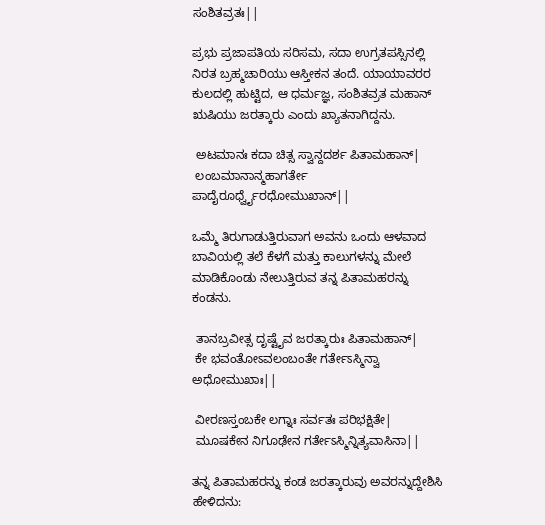ಸಂಶಿತವ್ರತಃ||

ಪ್ರಭು ಪ್ರಜಾಪತಿಯ ಸರಿಸಮ, ಸದಾ ಉಗ್ರತಪಸ್ಸಿನಲ್ಲಿ ನಿರತ ಬ್ರಹ್ಮಚಾರಿಯು ಆಸ್ತೀಕನ ತಂದೆ. ಯಾಯಾವರರ ಕುಲದಲ್ಲಿ ಹುಟ್ಟಿದ, ಆ ಧರ್ಮಜ್ಞ, ಸಂಶಿತವ್ರತ ಮಹಾನ್ ಋಷಿಯು ಜರತ್ಕಾರು ಎಂದು ಖ್ಯಾತನಾಗಿದ್ದನು.

 ಅಟಮಾನಃ ಕದಾ ಚಿತ್ಸ ಸ್ವಾನ್ದದರ್ಶ ಪಿತಾಮಹಾನ್|
 ಲಂಬಮಾನಾನ್ಮಹಾಗರ್ತೇ ಪಾದೈರೂರ್ಧ್ವೈರಧೋಮುಖಾನ್||

ಒಮ್ಮೆ ತಿರುಗಾಡುತ್ತಿರುವಾಗ ಅವನು ಒಂದು ಆಳವಾದ ಬಾವಿಯಲ್ಲಿ ತಲೆ ಕೆಳಗೆ ಮತ್ತು ಕಾಲುಗಳನ್ನು ಮೇಲೆ ಮಾಡಿಕೊಂಡು ನೇಲುತ್ತಿರುವ ತನ್ನ ಪಿತಾಮಹರನ್ನು ಕಂಡನು.

 ತಾನಬ್ರವೀತ್ಸ ದೃಷ್ಟೈವ ಜರತ್ಕಾರುಃ ಪಿತಾಮಹಾನ್|
 ಕೇ ಭವಂತೋಽವಲಂಬಂತೇ ಗರ್ತೇಽಸ್ಮಿನ್ವಾ ಅಧೋಮುಖಾಃ||

 ವೀರಣಸ್ತಂಬಕೇ ಲಗ್ನಾಃ ಸರ್ವತಃ ಪರಿಭಕ್ಷಿತೇ|
 ಮೂಷಕೇನ ನಿಗೂಢೇನ ಗರ್ತೇಽಸ್ಮಿನ್ನಿತ್ಯವಾಸಿನಾ||

ತನ್ನ ಪಿತಾಮಹರನ್ನು ಕಂಡ ಜರತ್ಕಾರುವು ಅವರನ್ನುದ್ದೇಶಿಸಿ ಹೇಳಿದನು: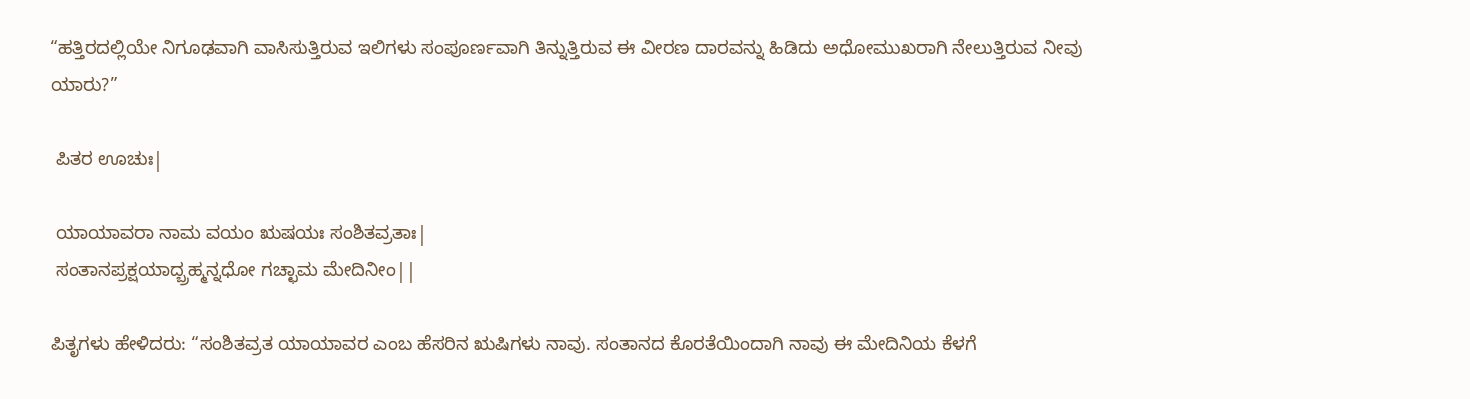“ಹತ್ತಿರದಲ್ಲಿಯೇ ನಿಗೂಢವಾಗಿ ವಾಸಿಸುತ್ತಿರುವ ಇಲಿಗಳು ಸಂಪೂರ್ಣವಾಗಿ ತಿನ್ನುತ್ತಿರುವ ಈ ವೀರಣ ದಾರವನ್ನು ಹಿಡಿದು ಅಧೋಮುಖರಾಗಿ ನೇಲುತ್ತಿರುವ ನೀವು ಯಾರು?”

 ಪಿತರ ಊಚುಃ|

 ಯಾಯಾವರಾ ನಾಮ ವಯಂ ಋಷಯಃ ಸಂಶಿತವ್ರತಾಃ|
 ಸಂತಾನಪ್ರಕ್ಷಯಾದ್ಬ್ರಹ್ಮನ್ನಧೋ ಗಚ್ಛಾಮ ಮೇದಿನೀಂ||

ಪಿತೃಗಳು ಹೇಳಿದರು: “ಸಂಶಿತವ್ರತ ಯಾಯಾವರ ಎಂಬ ಹೆಸರಿನ ಋಷಿಗಳು ನಾವು. ಸಂತಾನದ ಕೊರತೆಯಿಂದಾಗಿ ನಾವು ಈ ಮೇದಿನಿಯ ಕೆಳಗೆ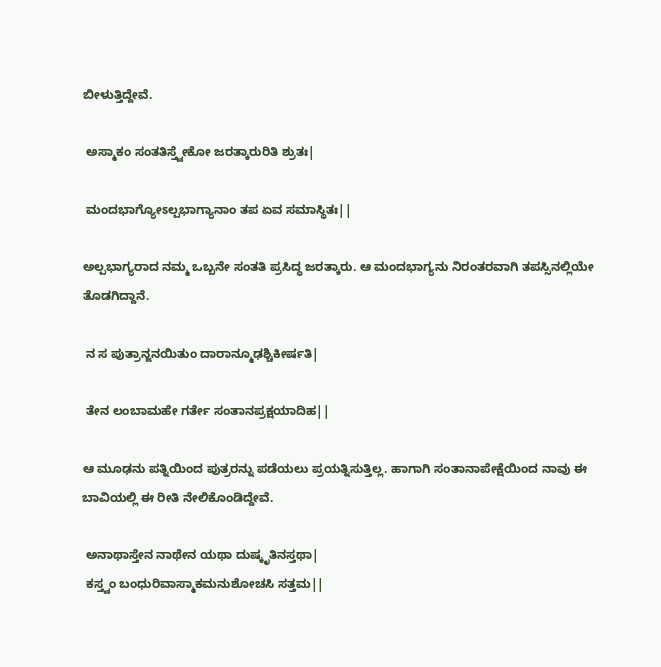ಬೀಳುತ್ತಿದ್ದೇವೆ.

 ಅಸ್ಮಾಕಂ ಸಂತತಿಸ್ತ್ವೇಕೋ ಜರತ್ಕಾರುರಿತಿ ಶ್ರುತಃ|

 ಮಂದಭಾಗ್ಯೋಽಲ್ಪಭಾಗ್ಯಾನಾಂ ತಪ ಏವ ಸಮಾಸ್ಥಿತಃ||

ಅಲ್ಪಭಾಗ್ಯರಾದ ನಮ್ಮ ಒಬ್ಬನೇ ಸಂತತಿ ಪ್ರಸಿದ್ಧ ಜರತ್ಕಾರು. ಆ ಮಂದಭಾಗ್ಯನು ನಿರಂತರವಾಗಿ ತಪಸ್ಸಿನಲ್ಲಿಯೇ ತೊಡಗಿದ್ದಾನೆ.

 ನ ಸ ಪುತ್ರಾನ್ಜನಯಿತುಂ ದಾರಾನ್ಮೂಢಶ್ಚಿಕೀರ್ಷತಿ|

 ತೇನ ಲಂಬಾಮಹೇ ಗರ್ತೇ ಸಂತಾನಪ್ರಕ್ಷಯಾದಿಹ||

ಆ ಮೂಢನು ಪತ್ನಿಯಿಂದ ಪುತ್ರರನ್ನು ಪಡೆಯಲು ಪ್ರಯತ್ನಿಸುತ್ತಿಲ್ಲ. ಹಾಗಾಗಿ ಸಂತಾನಾಪೇಕ್ಷೆಯಿಂದ ನಾವು ಈ ಬಾವಿಯಲ್ಲಿ ಈ ರೀತಿ ನೇಲಿಕೊಂಡಿದ್ದೇವೆ.

 ಅನಾಥಾಸ್ತೇನ ನಾಥೇನ ಯಥಾ ದುಷ್ಕೃತಿನಸ್ತಥಾ|
 ಕಸ್ತ್ವಂ ಬಂಧುರಿವಾಸ್ಮಾಕಮನುಶೋಚಸಿ ಸತ್ತಮ||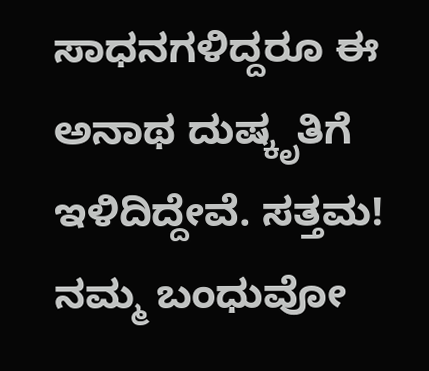ಸಾಧನಗಳಿದ್ದರೂ ಈ ಅನಾಥ ದುಷ್ಕೃತಿಗೆ ಇಳಿದಿದ್ದೇವೆ. ಸತ್ತಮ! ನಮ್ಮ ಬಂಧುವೋ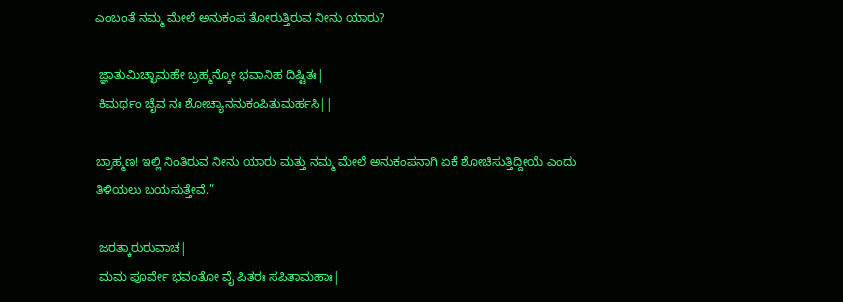ಎಂಬಂತೆ ನಮ್ಮ ಮೇಲೆ ಅನುಕಂಪ ತೋರುತ್ತಿರುವ ನೀನು ಯಾರು?

 ಜ್ಞಾತುಮಿಚ್ಛಾಮಹೇ ಬ್ರಹ್ಮನ್ಕೋ ಭವಾನಿಹ ದಿಷ್ಟಿತಃ|
 ಕಿಮರ್ಥಂ ಚೈವ ನಃ ಶೋಚ್ಯಾನನುಕಂಪಿತುಮರ್ಹಸಿ||

ಬ್ರಾಹ್ಮಣ! ಇಲ್ಲಿ ನಿಂತಿರುವ ನೀನು ಯಾರು ಮತ್ತು ನಮ್ಮ ಮೇಲೆ ಅನುಕಂಪನಾಗಿ ಏಕೆ ಶೋಚಿಸುತ್ತಿದ್ದೀಯೆ ಎಂದು ತಿಳಿಯಲು ಬಯಸುತ್ತೇವೆ.”

 ಜರತ್ಕಾರುರುವಾಚ|
 ಮಮ ಪೂರ್ವೇ ಭವಂತೋ ವೈ ಪಿತರಃ ಸಪಿತಾಮಹಾಃ|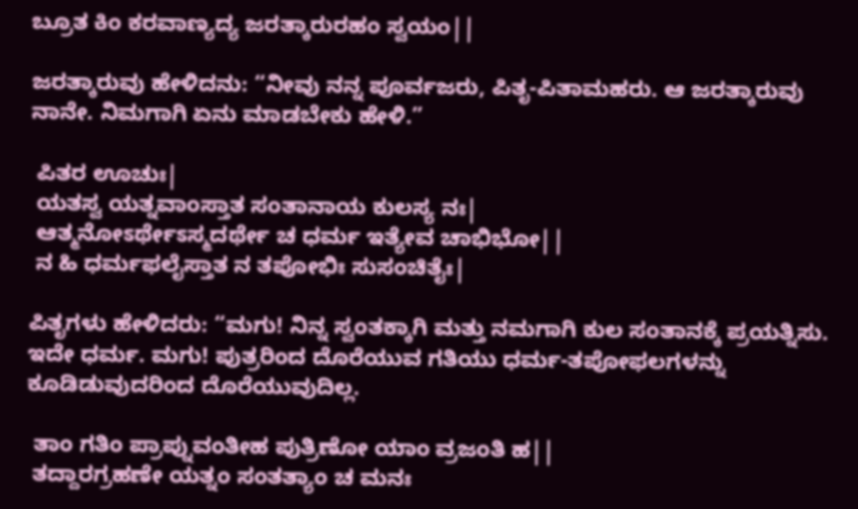ಬ್ರೂತ ಕಿಂ ಕರವಾಣ್ಯದ್ಯ ಜರತ್ಕಾರುರಹಂ ಸ್ವಯಂ||

ಜರತ್ಕಾರುವು ಹೇಳಿದನು: “ನೀವು ನನ್ನ ಪೂರ್ವಜರು, ಪಿತೃ-ಪಿತಾಮಹರು. ಆ ಜರತ್ಕಾರುವು ನಾನೇ. ನಿಮಗಾಗಿ ಏನು ಮಾಡಬೇಕು ಹೇಳಿ.”

 ಪಿತರ ಊಚುಃ|
 ಯತಸ್ವ ಯತ್ನವಾಂಸ್ತಾತ ಸಂತಾನಾಯ ಕುಲಸ್ಯ ನಃ|
 ಆತ್ಮನೋಽರ್ಥೇಽಸ್ಮದರ್ಥೇ ಚ ಧರ್ಮ ಇತ್ಯೇವ ಚಾಭಿಭೋ||
 ನ ಹಿ ಧರ್ಮಫಲೈಸ್ತಾತ ನ ತಪೋಭಿಃ ಸುಸಂಚಿತೈಃ|

ಪಿತೃಗಳು ಹೇಳಿದರು: “ಮಗು! ನಿನ್ನ ಸ್ವಂತಕ್ಕಾಗಿ ಮತ್ತು ನಮಗಾಗಿ ಕುಲ ಸಂತಾನಕ್ಕೆ ಪ್ರಯತ್ನಿಸು. ಇದೇ ಧರ್ಮ. ಮಗು! ಪುತ್ರರಿಂದ ದೊರೆಯುವ ಗತಿಯು ಧರ್ಮ-ತಪೋಫಲಗಳನ್ನು ಕೂಡಿಡುವುದರಿಂದ ದೊರೆಯುವುದಿಲ್ಲ.

 ತಾಂ ಗತಿಂ ಪ್ರಾಪ್ನುವಂತೀಹ ಪುತ್ರಿಣೋ ಯಾಂ ವ್ರಜಂತಿ ಹ||
 ತದ್ದಾರಗ್ರಹಣೇ ಯತ್ನಂ ಸಂತತ್ಯಾಂ ಚ ಮನಃ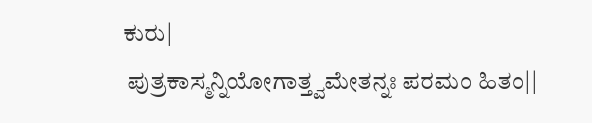ಕುರು|
 ಪುತ್ರಕಾಸ್ಮನ್ನಿಯೋಗಾತ್ತ್ವಮೇತನ್ನಃ ಪರಮಂ ಹಿತಂ||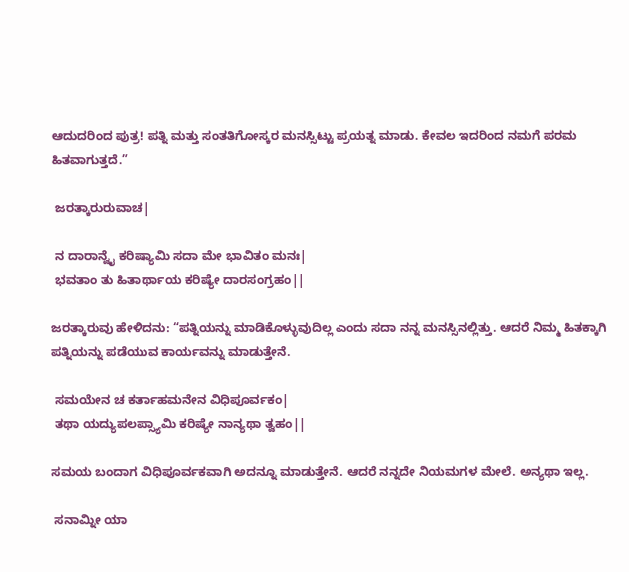ಆದುದರಿಂದ ಪುತ್ರ! ಪತ್ನಿ ಮತ್ತು ಸಂತತಿಗೋಸ್ಕರ ಮನಸ್ಸಿಟ್ಟು ಪ್ರಯತ್ನ ಮಾಡು. ಕೇವಲ ಇದರಿಂದ ನಮಗೆ ಪರಮ ಹಿತವಾಗುತ್ತದೆ.”

 ಜರತ್ಕಾರುರುವಾಚ|

 ನ ದಾರಾನ್ವೈ ಕರಿಷ್ಯಾಮಿ ಸದಾ ಮೇ ಭಾವಿತಂ ಮನಃ|
 ಭವತಾಂ ತು ಹಿತಾರ್ಥಾಯ ಕರಿಷ್ಯೇ ದಾರಸಂಗ್ರಹಂ||

ಜರತ್ಕಾರುವು ಹೇಳಿದನು: “ಪತ್ನಿಯನ್ನು ಮಾಡಿಕೊಳ್ಳುವುದಿಲ್ಲ ಎಂದು ಸದಾ ನನ್ನ ಮನಸ್ಸಿನಲ್ಲಿತ್ತು. ಆದರೆ ನಿಮ್ಮ ಹಿತಕ್ಕಾಗಿ ಪತ್ನಿಯನ್ನು ಪಡೆಯುವ ಕಾರ್ಯವನ್ನು ಮಾಡುತ್ತೇನೆ.

 ಸಮಯೇನ ಚ ಕರ್ತಾಹಮನೇನ ವಿಧಿಪೂರ್ವಕಂ|
 ತಥಾ ಯದ್ಯುಪಲಪ್ಸ್ಯಾಮಿ ಕರಿಷ್ಯೇ ನಾನ್ಯಥಾ ತ್ವಹಂ||

ಸಮಯ ಬಂದಾಗ ವಿಧಿಪೂರ್ವಕವಾಗಿ ಅದನ್ನೂ ಮಾಡುತ್ತೇನೆ. ಆದರೆ ನನ್ನದೇ ನಿಯಮಗಳ ಮೇಲೆ. ಅನ್ಯಥಾ ಇಲ್ಲ.

 ಸನಾಮ್ನೀ ಯಾ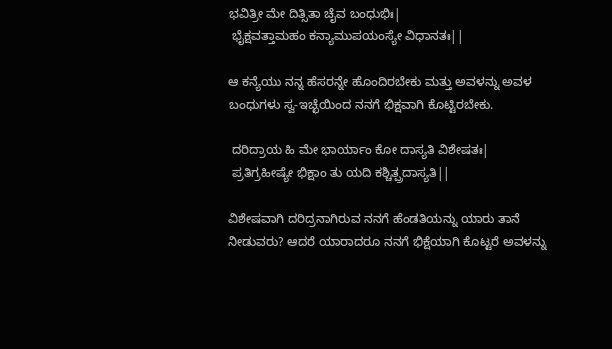ಭವಿತ್ರೀ ಮೇ ದಿತ್ಸಿತಾ ಚೈವ ಬಂಧುಭಿಃ|
 ಭೈಕ್ಷವತ್ತಾಮಹಂ ಕನ್ಯಾಮುಪಯಂಸ್ಯೇ ವಿಧಾನತಃ||

ಆ ಕನ್ಯೆಯು ನನ್ನ ಹೆಸರನ್ನೇ ಹೊಂದಿರಬೇಕು ಮತ್ತು ಅವಳನ್ನು ಅವಳ ಬಂಧುಗಳು ಸ್ವ-ಇಚ್ಛೆಯಿಂದ ನನಗೆ ಭಿಕ್ಷವಾಗಿ ಕೊಟ್ಟಿರಬೇಕು.

 ದರಿದ್ರಾಯ ಹಿ ಮೇ ಭಾರ್ಯಾಂ ಕೋ ದಾಸ್ಯತಿ ವಿಶೇಷತಃ|
 ಪ್ರತಿಗ್ರಹೀಷ್ಯೇ ಭಿಕ್ಷಾಂ ತು ಯದಿ ಕಶ್ಚಿತ್ಪ್ರದಾಸ್ಯತಿ||

ವಿಶೇಷವಾಗಿ ದರಿದ್ರನಾಗಿರುವ ನನಗೆ ಹೆಂಡತಿಯನ್ನು ಯಾರು ತಾನೆ ನೀಡುವರು? ಆದರೆ ಯಾರಾದರೂ ನನಗೆ ಭಿಕ್ಷೆಯಾಗಿ ಕೊಟ್ಟರೆ ಅವಳನ್ನು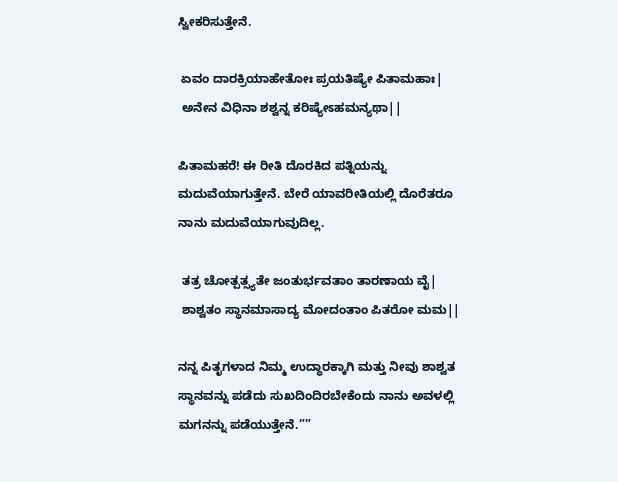ಸ್ವೀಕರಿಸುತ್ತೇನೆ.

 ಏವಂ ದಾರಕ್ರಿಯಾಹೇತೋಃ ಪ್ರಯತಿಷ್ಯೇ ಪಿತಾಮಹಾಃ|
 ಅನೇನ ವಿಧಿನಾ ಶಶ್ವನ್ನ ಕರಿಷ್ಯೇಽಹಮನ್ಯಥಾ||

ಪಿತಾಮಹರೆ! ಈ ರೀತಿ ದೊರಕಿದ ಪತ್ನಿಯನ್ನು ಮದುವೆಯಾಗುತ್ತೇನೆ. ಬೇರೆ ಯಾವರೀತಿಯಲ್ಲಿ ದೊರೆತರೂ ನಾನು ಮದುವೆಯಾಗುವುದಿಲ್ಲ.

 ತತ್ರ ಚೋತ್ಪತ್ಸ್ಯತೇ ಜಂತುರ್ಭವತಾಂ ತಾರಣಾಯ ವೈ|
 ಶಾಶ್ವತಂ ಸ್ಥಾನಮಾಸಾದ್ಯ ಮೋದಂತಾಂ ಪಿತರೋ ಮಮ||

ನನ್ನ ಪಿತೃಗಳಾದ ನಿಮ್ಮ ಉದ್ಧಾರಕ್ಕಾಗಿ ಮತ್ತು ನೀವು ಶಾಶ್ವತ ಸ್ಥಾನವನ್ನು ಪಡೆದು ಸುಖದಿಂದಿರಬೇಕೆಂದು ನಾನು ಅವಳಲ್ಲಿ ಮಗನನ್ನು ಪಡೆಯುತ್ತೇನೆ.””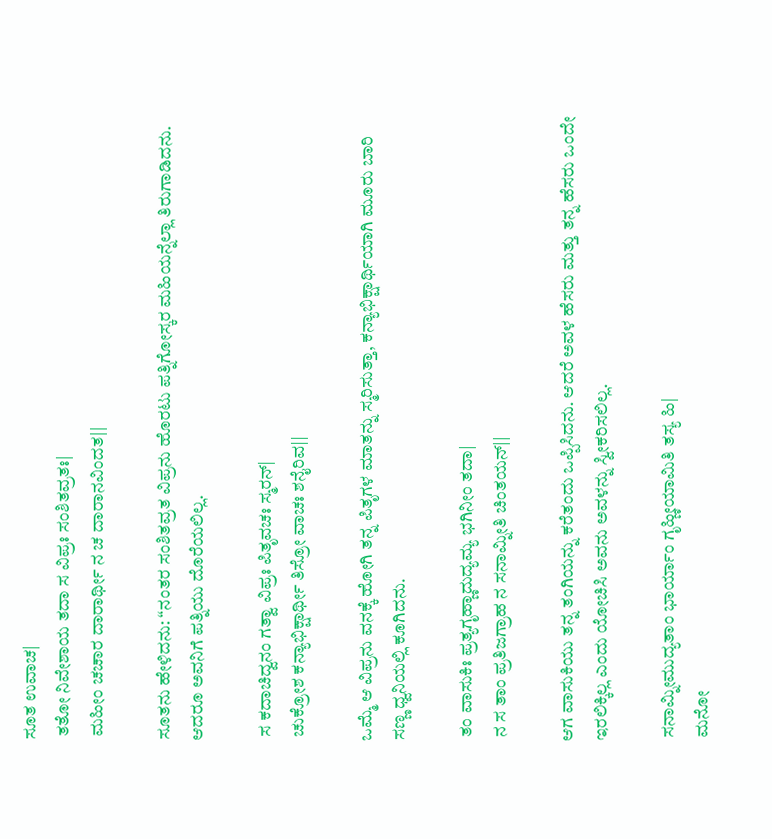ಸೂತ ಉವಾಚ|
 ತತೋ ನಿವೇಶಾಯ ತದಾ ಸ ವಿಪ್ರಃ ಸಂಶಿತವ್ರತಃ|
 ಮಹೀಂ ಚಚಾರ ದಾರಾರ್ಥೀ ನ ಚ ದಾರಾನವಿಂದತ||

ಸೂತನು ಹೇಳಿದನು: “ನಂತರ ಸಂಶಿತವ್ರತ ವಿಪ್ರನು ಹೊರಟು ಪತ್ನಿಗೋಸ್ಕರ ಮಹಿಯನ್ನೆಲ್ಲಾ ತಿರುಗಾಡಿದನು. ಆದರೂ ಅವನಿಗೆ ಪತ್ನಿಯು ದೊರೆಯಲಿಲ್ಲ.

 ಸ ಕದಾಚಿದ್ವನಂ ಗತ್ವಾ ವಿಪ್ರಃ ಪಿತೃವಚಃ ಸ್ಮರನ್|
 ಚುಕ್ರೋಶ ಕನ್ಯಾಭಿಕ್ಷಾರ್ಥೀ ತಿಸ್ರೋ ವಾಚಃ ಶನೈರಿವ||

ಒಮ್ಮೆ ಆ ವಿಪ್ರನು ವನಕ್ಕೆ ಹೋಗಿ ತನ್ನ ಪಿತೃಗಳ ಮಾತನ್ನು ಸ್ಮರಿಸುತ್ತಾ, ಕನ್ಯಾಭಿಕ್ಷಾರ್ಥಿಯಾಗಿ ಮೂರು ಬಾರಿ ಸಣ್ಣ ಧ್ವನಿಯಲ್ಲಿ ಕೂಗಿದನು.

 ತಂ ವಾಸುಕಿಃ ಪ್ರತ್ಯಗೃಹ್ಣಾದುದ್ಯಮ್ಯ ಭಗಿನೀಂ ತದಾ|
 ನ ಸ ತಾಂ ಪ್ರತಿಜಗ್ರಾಹ ನ ಸನಾಮ್ನೀತಿ ಚಿಂತಯನ್||

ಆಗ ವಾಸುಕಿಯು ತನ್ನ ತಂಗಿಯನ್ನು ಕರೆತಂದು ಒಪ್ಪಿಸಿದನು. ಆದರೆ ಅವಳ ಹೆಸರು ಮತ್ತು ತನ್ನ ಹೆಸರು ಒಂದೇ ಇರಲಿಕ್ಕಿಲ್ಲ ಎಂದು ಯೋಚಿಸಿ ಅವನು ಅವಳನ್ನು ಸ್ವೀಕರಿಸಲಿಲ್ಲ.

 ಸನಾಮ್ನೀಮುದ್ಯತಾಂ ಭಾರ್ಯಾಂ ಗೃಹ್ಣೀಯಾಮಿತಿ ತಸ್ಯ ಹಿ|
 ಮನೋ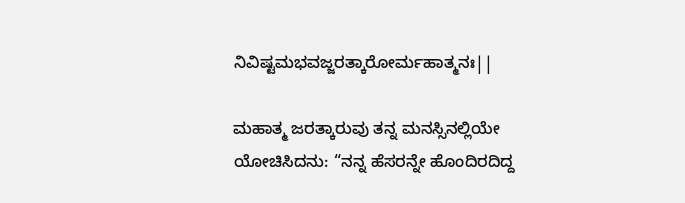ನಿವಿಷ್ಟಮಭವಜ್ಜರತ್ಕಾರೋರ್ಮಹಾತ್ಮನಃ||

ಮಹಾತ್ಮ ಜರತ್ಕಾರುವು ತನ್ನ ಮನಸ್ಸಿನಲ್ಲಿಯೇ ಯೋಚಿಸಿದನು: “ನನ್ನ ಹೆಸರನ್ನೇ ಹೊಂದಿರದಿದ್ದ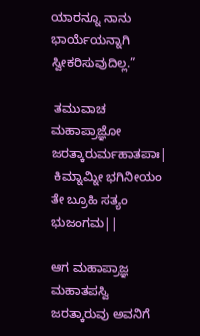ಯಾರನ್ನೂ ನಾನು ಭಾರ್ಯೆಯನ್ನಾಗಿ ಸ್ವೀಕರಿಸುವುದಿಲ್ಲ.”

 ತಮುವಾಚ ಮಹಾಪ್ರಾಜ್ಞೋ ಜರತ್ಕಾರುರ್ಮಹಾತಪಾಃ|
 ಕಿಮ್ನಾಮ್ನೀ ಭಗಿನೀಯಂ ತೇ ಬ್ರೂಹಿ ಸತ್ಯಂ ಭುಜಂಗಮ||

ಆಗ ಮಹಾಪ್ರಾಜ್ಞ ಮಹಾತಪಸ್ವಿ ಜರತ್ಕಾರುವು ಅವನಿಗೆ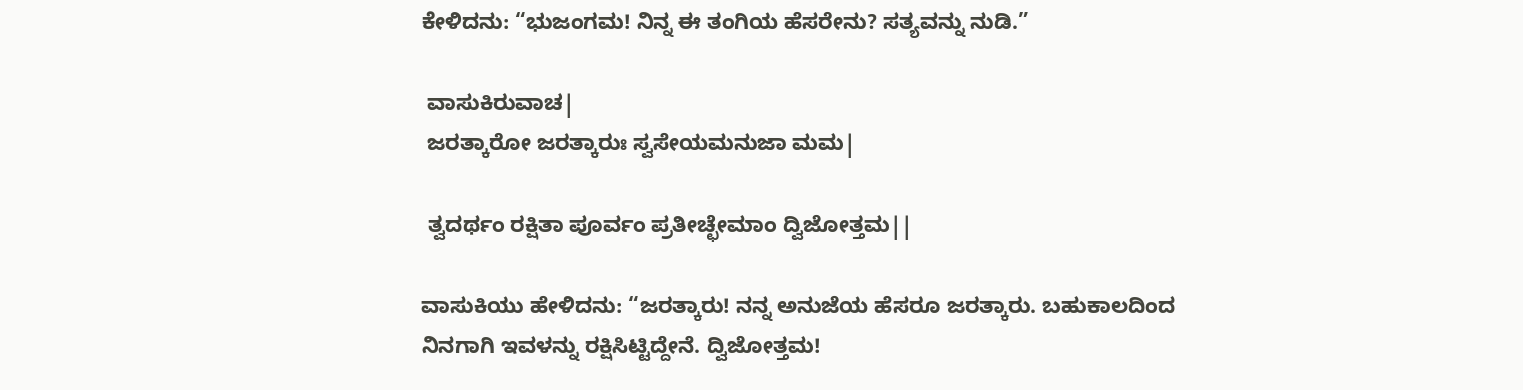ಕೇಳಿದನು: “ಭುಜಂಗಮ! ನಿನ್ನ ಈ ತಂಗಿಯ ಹೆಸರೇನು? ಸತ್ಯವನ್ನು ನುಡಿ.”

 ವಾಸುಕಿರುವಾಚ|
 ಜರತ್ಕಾರೋ ಜರತ್ಕಾರುಃ ಸ್ವಸೇಯಮನುಜಾ ಮಮ|

 ತ್ವದರ್ಥಂ ರಕ್ಷಿತಾ ಪೂರ್ವಂ ಪ್ರತೀಚ್ಛೇಮಾಂ ದ್ವಿಜೋತ್ತಮ||

ವಾಸುಕಿಯು ಹೇಳಿದನು: “ಜರತ್ಕಾರು! ನನ್ನ ಅನುಜೆಯ ಹೆಸರೂ ಜರತ್ಕಾರು. ಬಹುಕಾಲದಿಂದ ನಿನಗಾಗಿ ಇವಳನ್ನು ರಕ್ಷಿಸಿಟ್ಟಿದ್ದೇನೆ. ದ್ವಿಜೋತ್ತಮ!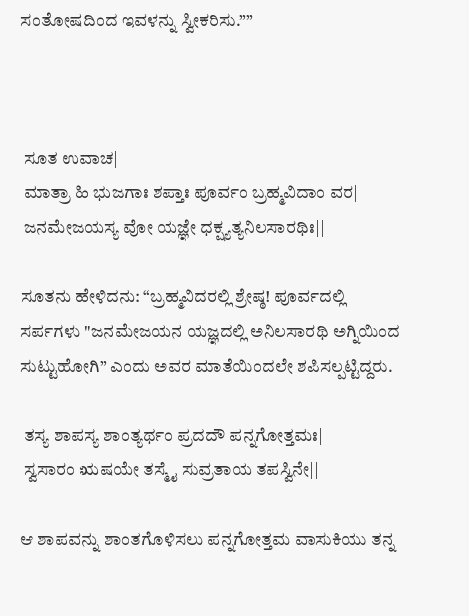ಸಂತೋಷದಿಂದ ಇವಳನ್ನು ಸ್ವೀಕರಿಸು.””



 ಸೂತ ಉವಾಚ|
 ಮಾತ್ರಾ ಹಿ ಭುಜಗಾಃ ಶಪ್ತಾಃ ಪೂರ್ವಂ ಬ್ರಹ್ಮವಿದಾಂ ವರ|
 ಜನಮೇಜಯಸ್ಯ ವೋ ಯಜ್ಞೇ ಧಕ್ಷ್ಯತ್ಯನಿಲಸಾರಥಿಃ||

ಸೂತನು ಹೇಳಿದನು: “ಬ್ರಹ್ಮವಿದರಲ್ಲಿ ಶ್ರೇಷ್ಠ! ಪೂರ್ವದಲ್ಲಿ ಸರ್ಪಗಳು "ಜನಮೇಜಯನ ಯಜ್ಞದಲ್ಲಿ ಅನಿಲಸಾರಥಿ ಅಗ್ನಿಯಿಂದ ಸುಟ್ಟುಹೋಗಿ” ಎಂದು ಅವರ ಮಾತೆಯಿಂದಲೇ ಶಪಿಸಲ್ಪಟ್ಟಿದ್ದರು.

 ತಸ್ಯ ಶಾಪಸ್ಯ ಶಾಂತ್ಯರ್ಥಂ ಪ್ರದದೌ ಪನ್ನಗೋತ್ತಮಃ|
 ಸ್ವಸಾರಂ ಋಷಯೇ ತಸ್ಮೈ ಸುವ್ರತಾಯ ತಪಸ್ವಿನೇ||

ಆ ಶಾಪವನ್ನು ಶಾಂತಗೊಳಿಸಲು ಪನ್ನಗೋತ್ತಮ ವಾಸುಕಿಯು ತನ್ನ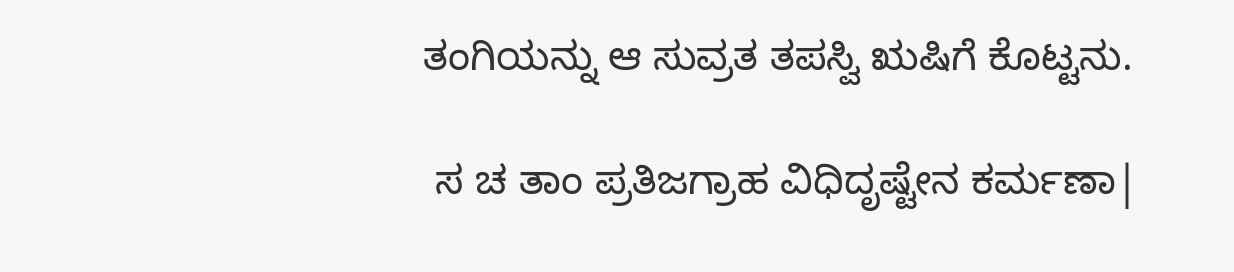ತಂಗಿಯನ್ನು ಆ ಸುವ್ರತ ತಪಸ್ವಿ ಋಷಿಗೆ ಕೊಟ್ಟನು.

 ಸ ಚ ತಾಂ ಪ್ರತಿಜಗ್ರಾಹ ವಿಧಿದೃಷ್ಟೇನ ಕರ್ಮಣಾ|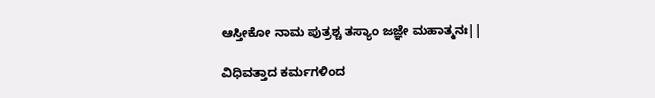ಆಸ್ತೀಕೋ ನಾಮ ಪುತ್ರಶ್ಚ ತಸ್ಯಾಂ ಜಜ್ಞೇ ಮಹಾತ್ಮನಃ||

ವಿಧಿವತ್ತಾದ ಕರ್ಮಗಳಿಂದ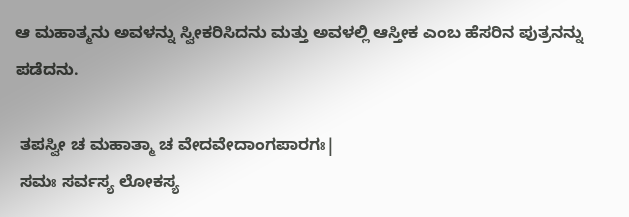ಆ ಮಹಾತ್ಮನು ಅವಳನ್ನು ಸ್ವೀಕರಿಸಿದನು ಮತ್ತು ಅವಳಲ್ಲಿ ಆಸ್ತೀಕ ಎಂಬ ಹೆಸರಿನ ಪುತ್ರನನ್ನು ಪಡೆದನು.

 ತಪಸ್ವೀ ಚ ಮಹಾತ್ಮಾ ಚ ವೇದವೇದಾಂಗಪಾರಗಃ|
 ಸಮಃ ಸರ್ವಸ್ಯ ಲೋಕಸ್ಯ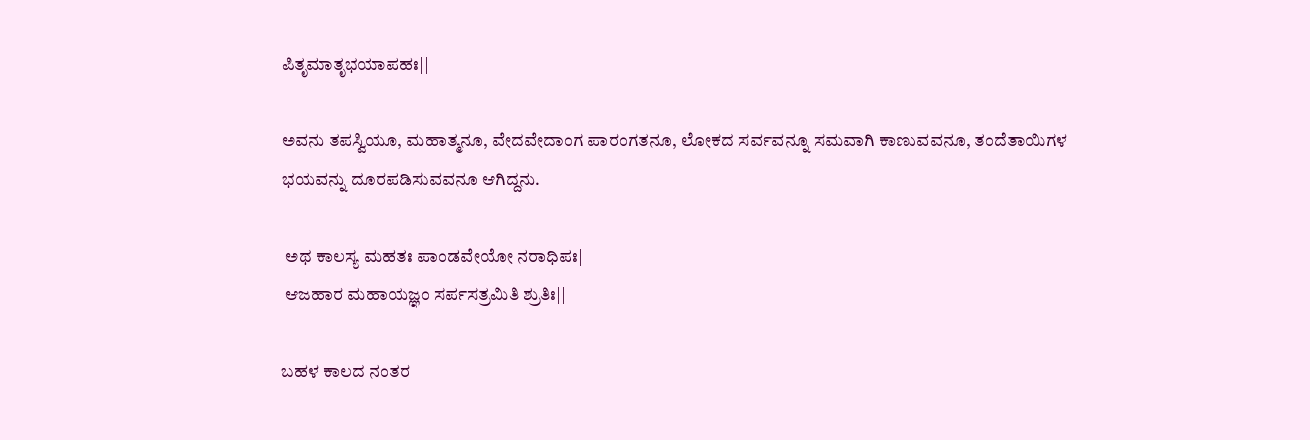ಪಿತೃಮಾತೃಭಯಾಪಹಃ||

ಅವನು ತಪಸ್ವಿಯೂ, ಮಹಾತ್ಮನೂ, ವೇದವೇದಾಂಗ ಪಾರಂಗತನೂ, ಲೋಕದ ಸರ್ವವನ್ನೂ ಸಮವಾಗಿ ಕಾಣುವವನೂ, ತಂದೆತಾಯಿಗಳ ಭಯವನ್ನು ದೂರಪಡಿಸುವವನೂ ಆಗಿದ್ದನು.

 ಅಥ ಕಾಲಸ್ಯ ಮಹತಃ ಪಾಂಡವೇಯೋ ನರಾಧಿಪಃ|
 ಆಜಹಾರ ಮಹಾಯಜ್ಞಂ ಸರ್ಪಸತ್ರಮಿತಿ ಶ್ರುತಿಃ||

ಬಹಳ ಕಾಲದ ನಂತರ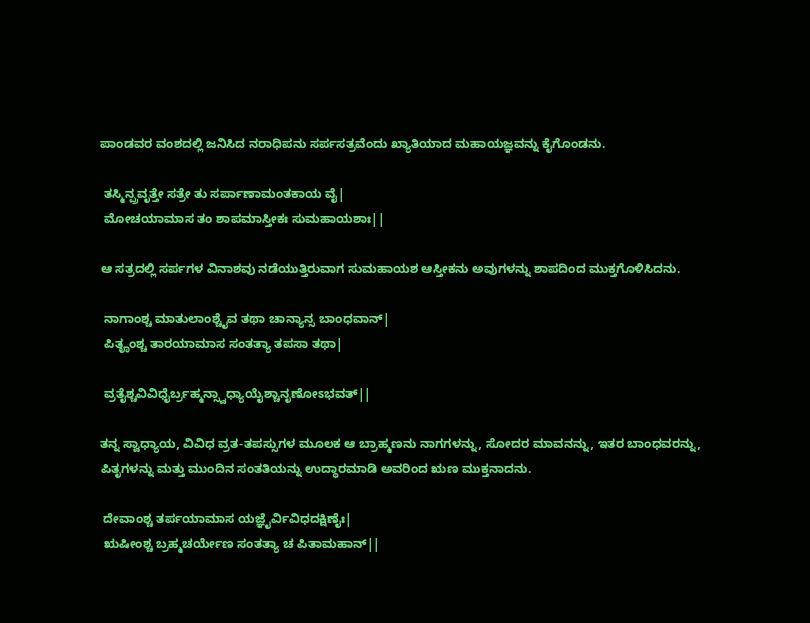ಪಾಂಡವರ ವಂಶದಲ್ಲಿ ಜನಿಸಿದ ನರಾಧಿಪನು ಸರ್ಪಸತ್ರವೆಂದು ಖ್ಯಾತಿಯಾದ ಮಹಾಯಜ್ಞವನ್ನು ಕೈಗೊಂಡನು.

 ತಸ್ಮಿನ್ಪ್ರವೃತ್ತೇ ಸತ್ರೇ ತು ಸರ್ಪಾಣಾಮಂತಕಾಯ ವೈ|
 ಮೋಚಯಾಮಾಸ ತಂ ಶಾಪಮಾಸ್ತೀಕಃ ಸುಮಹಾಯಶಾಃ||

ಆ ಸತ್ರದಲ್ಲಿ ಸರ್ಪಗಳ ವಿನಾಶವು ನಡೆಯುತ್ತಿರುವಾಗ ಸುಮಹಾಯಶ ಆಸ್ತೀಕನು ಅವುಗಳನ್ನು ಶಾಪದಿಂದ ಮುಕ್ತಗೊಳಿಸಿದನು.

 ನಾಗಾಂಶ್ಚ ಮಾತುಲಾಂಶ್ಚೈವ ತಥಾ ಚಾನ್ಯಾನ್ಸ ಬಾಂಧವಾನ್|
 ಪಿತೄಂಶ್ಚ ತಾರಯಾಮಾಸ ಸಂತತ್ಯಾ ತಪಸಾ ತಥಾ|

 ವ್ರತೈಶ್ಚವಿವಿಧೈರ್ಬ್ರಹ್ಮನ್ಸ್ವಾಧ್ಯಾಯೈಶ್ಚಾನೃಣೋಽಭವತ್||

ತನ್ನ ಸ್ವಾಧ್ಯಾಯ, ವಿವಿಧ ವ್ರತ-ತಪಸ್ಸುಗಳ ಮೂಲಕ ಆ ಬ್ರಾಹ್ಮಣನು ನಾಗಗಳನ್ನು, ಸೋದರ ಮಾವನನ್ನು, ಇತರ ಬಾಂಧವರನ್ನು, ಪಿತೃಗಳನ್ನು ಮತ್ತು ಮುಂದಿನ ಸಂತತಿಯನ್ನು ಉದ್ಧಾರಮಾಡಿ ಅವರಿಂದ ಋಣ ಮುಕ್ತನಾದನು.

 ದೇವಾಂಶ್ಚ ತರ್ಪಯಾಮಾಸ ಯಜ್ಞೈರ್ವಿವಿಧದಕ್ಷಿಣೈಃ|
 ಋಷೀಂಶ್ಚ ಬ್ರಹ್ಮಚರ್ಯೇಣ ಸಂತತ್ಯಾ ಚ ಪಿತಾಮಹಾನ್||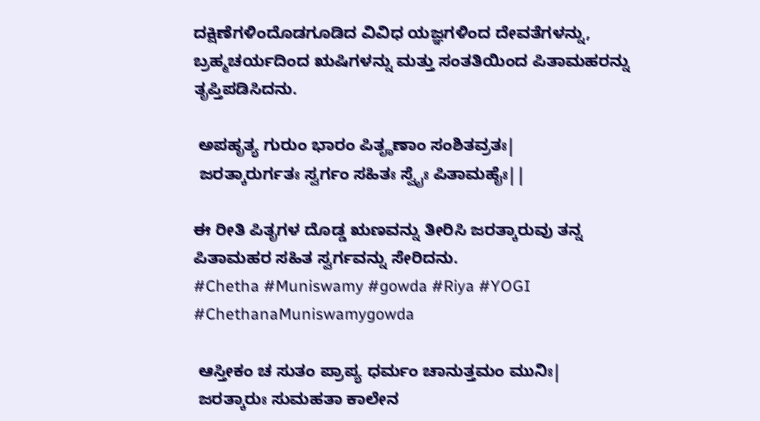ದಕ್ಷಿಣೆಗಳಿಂದೊಡಗೂಡಿದ ವಿವಿಧ ಯಜ್ಞಗಳಿಂದ ದೇವತೆಗಳನ್ನು, ಬ್ರಹ್ಮಚರ್ಯದಿಂದ ಋಷಿಗಳನ್ನು ಮತ್ತು ಸಂತತಿಯಿಂದ ಪಿತಾಮಹರನ್ನು ತೃಪ್ತಿಪಡಿಸಿದನು.

 ಅಪಹೃತ್ಯ ಗುರುಂ ಭಾರಂ ಪಿತೄಣಾಂ ಸಂಶಿತವ್ರತಃ|
 ಜರತ್ಕಾರುರ್ಗತಃ ಸ್ವರ್ಗಂ ಸಹಿತಃ ಸ್ವೈಃ ಪಿತಾಮಹೈಃ||

ಈ ರೀತಿ ಪಿತೃಗಳ ದೊಡ್ಡ ಋಣವನ್ನು ತೀರಿಸಿ ಜರತ್ಕಾರುವು ತನ್ನ ಪಿತಾಮಹರ ಸಹಿತ ಸ್ವರ್ಗವನ್ನು ಸೇರಿದನು.
#Chetha #Muniswamy #gowda #Riya #YOGI
#ChethanaMuniswamygowda

 ಆಸ್ತೀಕಂ ಚ ಸುತಂ ಪ್ರಾಪ್ಯ ಧರ್ಮಂ ಚಾನುತ್ತಮಂ ಮುನಿಃ|
 ಜರತ್ಕಾರುಃ ಸುಮಹತಾ ಕಾಲೇನ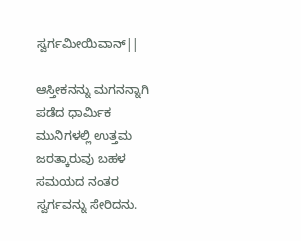ಸ್ವರ್ಗಮೀಯಿವಾನ್||

ಆಸ್ತೀಕನನ್ನು ಮಗನನ್ನಾಗಿ ಪಡೆದ ಧಾರ್ಮಿಕ ಮುನಿಗಳಲ್ಲಿ ಉತ್ತಮ ಜರತ್ಕಾರುವು ಬಹಳ ಸಮಯದ ನಂತರ ಸ್ವರ್ಗವನ್ನು ಸೇರಿದನು.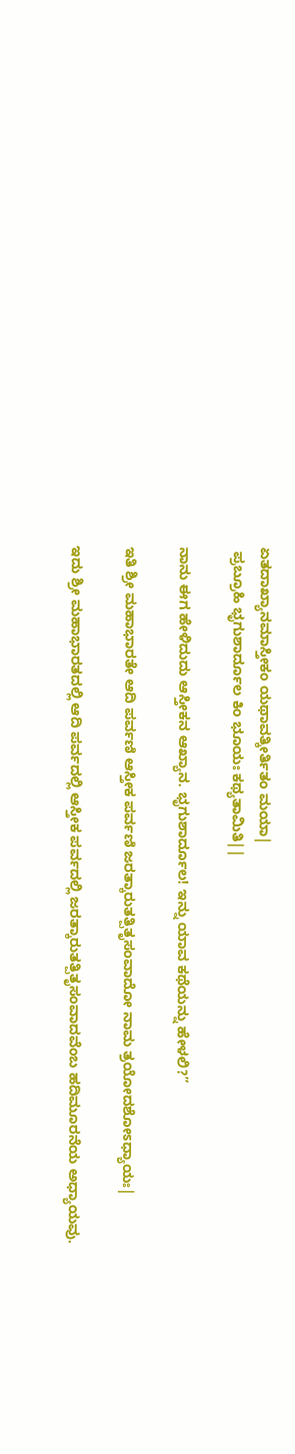ಏತದಾಖ್ಯಾನಮಾಸ್ತೀಕಂ ಯಥಾವತ್ಕೀರ್ತಿತಂ ಮಯಾ|
 ಪ್ರಬ್ರೂಹಿ ಭೃಗುಶಾರ್ದೂಲ ಕಿಂ ಭೂಯಃ ಕಥ್ಯತಾಮಿತಿ||

ನಾನು ಈಗ ಹೇಳಿದುದು ಆಸ್ತೀಕನ ಆಖ್ಯಾನ. ಭೃಗುಶಾರ್ದೂಲ! ಇನ್ನು ಯಾವ ಕಥೆಯನ್ನು ಹೇಳಲಿ?”

ಇತಿ ಶ್ರೀ ಮಹಾಭಾರತೇ ಆದಿ ಪರ್ವಣಿ ಆಸ್ತೀಕ ಪರ್ವಣಿ ಜರತ್ಕಾರುತತ್ಪಿತೃಸಂವಾದೋ ನಾಮ ತ್ರಯೋದಶೋಽಧ್ಯಾಯಃ|

ಇದು ಶ್ರೀ ಮಹಾಭಾರತದಲ್ಲಿ ಆದಿ ಪರ್ವದಲ್ಲಿ ಆಸ್ತೀಕ ಪರ್ವದಲ್ಲಿ ಜರತ್ಕಾರುತತ್ಪಿತೃಸಂವಾದವೆಂಬ ಹದಿಮೂರನೆಯ ಅಧ್ಯಾಯವು.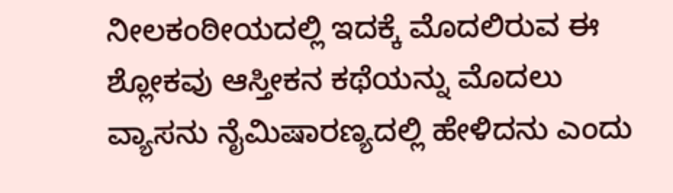ನೀಲಕಂಠೀಯದಲ್ಲಿ ಇದಕ್ಕೆ ಮೊದಲಿರುವ ಈ ಶ್ಲೋಕವು ಆಸ್ತೀಕನ ಕಥೆಯನ್ನು ಮೊದಲು ವ್ಯಾಸನು ನೈಮಿಷಾರಣ್ಯದಲ್ಲಿ ಹೇಳಿದನು ಎಂದು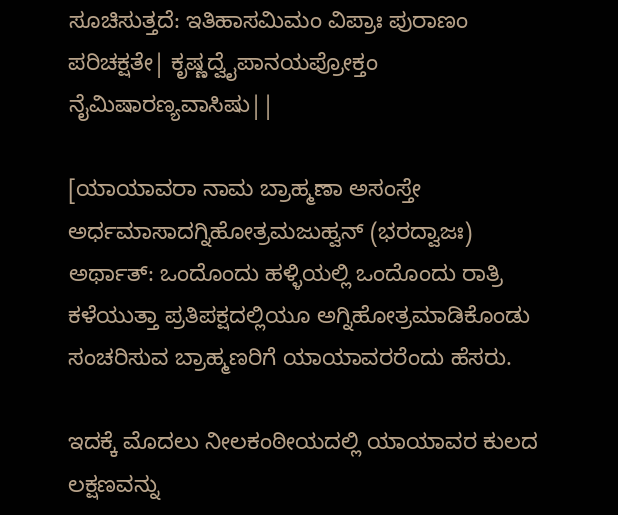ಸೂಚಿಸುತ್ತದೆ: ಇತಿಹಾಸಮಿಮಂ ವಿಪ್ರಾಃ ಪುರಾಣಂ ಪರಿಚಕ್ಷತೇ| ಕೃಷ್ಣದ್ವೈಪಾನಯಪ್ರೋಕ್ತಂ ನೈಮಿಷಾರಣ್ಯವಾಸಿಷು||

[ಯಾಯಾವರಾ ನಾಮ ಬ್ರಾಹ್ಮಣಾ ಅಸಂಸ್ತೇ ಅರ್ಧಮಾಸಾದಗ್ನಿಹೋತ್ರಮಜುಹ್ವನ್ (ಭರದ್ವಾಜಃ) ಅರ್ಥಾತ್: ಒಂದೊಂದು ಹಳ್ಳಿಯಲ್ಲಿ ಒಂದೊಂದು ರಾತ್ರಿ ಕಳೆಯುತ್ತಾ ಪ್ರತಿಪಕ್ಷದಲ್ಲಿಯೂ ಅಗ್ನಿಹೋತ್ರಮಾಡಿಕೊಂಡು ಸಂಚರಿಸುವ ಬ್ರಾಹ್ಮಣರಿಗೆ ಯಾಯಾವರರೆಂದು ಹೆಸರು.

ಇದಕ್ಕೆ ಮೊದಲು ನೀಲಕಂಠೀಯದಲ್ಲಿ ಯಾಯಾವರ ಕುಲದ ಲಕ್ಷಣವನ್ನು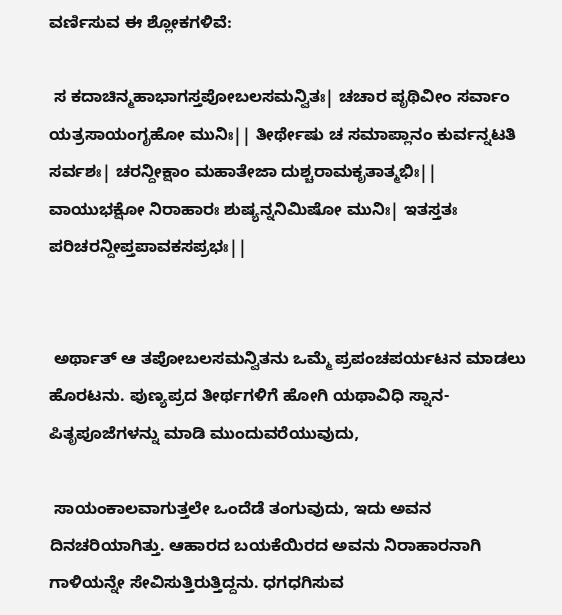ವರ್ಣಿಸುವ ಈ ಶ್ಲೋಕಗಳಿವೆ:

 ಸ ಕದಾಚಿನ್ಮಹಾಭಾಗಸ್ತಪೋಬಲಸಮನ್ವಿತಃ| ಚಚಾರ ಪೃಥಿವೀಂ ಸರ್ವಾಂ ಯತ್ರಸಾಯಂಗೃಹೋ ಮುನಿಃ|| ತೀರ್ಥೇಷು ಚ ಸಮಾಪ್ಲಾನಂ ಕುರ್ವನ್ನಟತಿ ಸರ್ವಶಃ| ಚರನ್ದೀಕ್ಷಾಂ ಮಹಾತೇಜಾ ದುಶ್ಚರಾಮಕೃತಾತ್ಮಭಿಃ|| ವಾಯುಭಕ್ಷೋ ನಿರಾಹಾರಃ ಶುಷ್ಯನ್ನನಿಮಿಷೋ ಮುನಿಃ| ಇತಸ್ತತಃ ಪರಿಚರನ್ದೀಪ್ತಪಾವಕಸಪ್ರಭಃ||


 ಅರ್ಥಾತ್ ಆ ತಪೋಬಲಸಮನ್ವಿತನು ಒಮ್ಮೆ ಪ್ರಪಂಚಪರ್ಯಟನ ಮಾಡಲು ಹೊರಟನು. ಪುಣ್ಯಪ್ರದ ತೀರ್ಥಗಳಿಗೆ ಹೋಗಿ ಯಥಾವಿಧಿ ಸ್ನಾನ-ಪಿತೃಪೂಜೆಗಳನ್ನು ಮಾಡಿ ಮುಂದುವರೆಯುವುದು,

 ಸಾಯಂಕಾಲವಾಗುತ್ತಲೇ ಒಂದೆಡೆ ತಂಗುವುದು, ಇದು ಅವನ ದಿನಚರಿಯಾಗಿತ್ತು. ಆಹಾರದ ಬಯಕೆಯಿರದ ಅವನು ನಿರಾಹಾರನಾಗಿ ಗಾಳಿಯನ್ನೇ ಸೇವಿಸುತ್ತಿರುತ್ತಿದ್ದನು. ಧಗಧಗಿಸುವ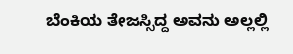ಬೆಂಕಿಯ ತೇಜಸ್ಸಿದ್ದ ಅವನು ಅಲ್ಲಲ್ಲಿ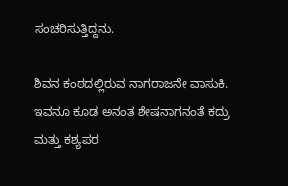ಸಂಚರಿಸುತ್ತಿದ್ದನು.

ಶಿವನ ಕಂಠದಲ್ಲಿರುವ ನಾಗರಾಜನೇ ವಾಸುಕಿ. ಇವನೂ ಕೂಡ ಅನಂತ ಶೇಷನಾಗನಂತೆ ಕದ್ರು ಮತ್ತು ಕಶ್ಯಪರ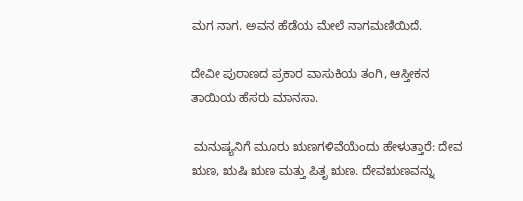ಮಗ ನಾಗ. ಅವನ ಹೆಡೆಯ ಮೇಲೆ ನಾಗಮಣಿಯಿದೆ.

ದೇವೀ ಪುರಾಣದ ಪ್ರಕಾರ ವಾಸುಕಿಯ ತಂಗಿ, ಆಸ್ತೀಕನ ತಾಯಿಯ ಹೆಸರು ಮಾನಸಾ.

 ಮನುಷ್ಯನಿಗೆ ಮೂರು ಋಣಗಳಿವೆಯೆಂದು ಹೇಳುತ್ತಾರೆ: ದೇವ ಋಣ, ಋಷಿ ಋಣ ಮತ್ತು ಪಿತೃ ಋಣ. ದೇವಋಣವನ್ನು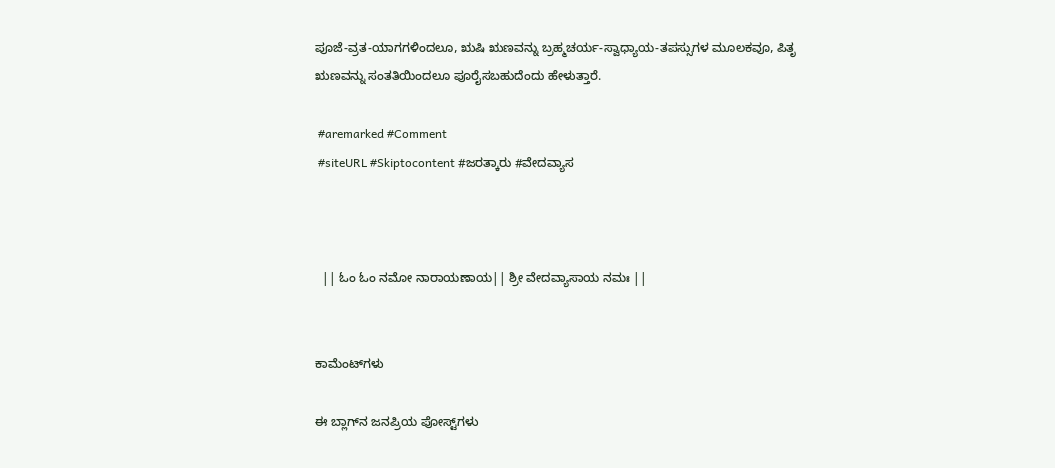ಪೂಜೆ-ವ್ರತ-ಯಾಗಗಳಿಂದಲೂ, ಋಷಿ ಋಣವನ್ನು ಬ್ರಹ್ಮಚರ್ಯ-ಸ್ವಾಧ್ಯಾಯ-ತಪಸ್ಸುಗಳ ಮೂಲಕವೂ, ಪಿತೃ ಋಣವನ್ನು ಸಂತತಿಯಿಂದಲೂ ಪೂರೈಸಬಹುದೆಂದು ಹೇಳುತ್ತಾರೆ.

 #aremarked #Comment
 #siteURL #Skiptocontent #ಜರತ್ಕಾರು #ವೇದವ್ಯಾಸ



  || ಓಂ ಓಂ ನಮೋ ನಾರಾಯಣಾಯ|| ಶ್ರೀ ವೇದವ್ಯಾಸಾಯ ನಮಃ ||


ಕಾಮೆಂಟ್‌ಗಳು

ಈ ಬ್ಲಾಗ್‌ನ ಜನಪ್ರಿಯ ಪೋಸ್ಟ್‌ಗಳು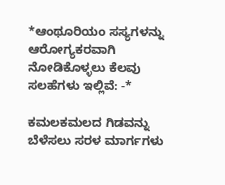*ಆಂಥೂರಿಯಂ ಸಸ್ಯಗಳನ್ನು ಆರೋಗ್ಯಕರವಾಗಿ ನೋಡಿಕೊಳ್ಳಲು ಕೆಲವು ಸಲಹೆಗಳು ಇಲ್ಲಿವೆ: -*

ಕಮಲಕಮಲದ ಗಿಡವನ್ನು ಬೆಳೆಸಲು ಸರಳ ಮಾರ್ಗಗಳು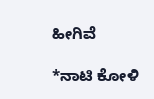ಹೀಗಿವೆ

*ನಾಟಿ ಕೋಳಿ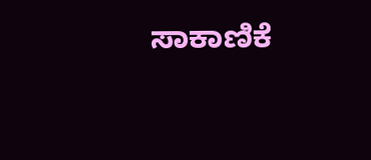ಸಾಕಾಣಿಕೆ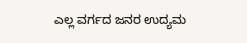ಎಲ್ಲ ವರ್ಗದ ಜನರ ಉದ್ಯಮ